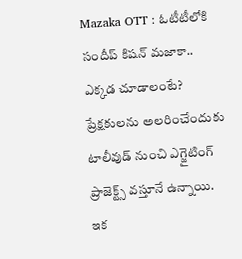Mazaka OTT : ఓటీటీలోకి సందీప్ కిషన్ మజాకా.. ఎక్కడ చూడాలంటే?
ప్రేక్షకులను అలరించేందుకు టాలీవుడ్ నుంచి ఎగ్జైటింగ్ ప్రాజెక్ట్స్ వస్తూనే ఉన్నాయి. ఇక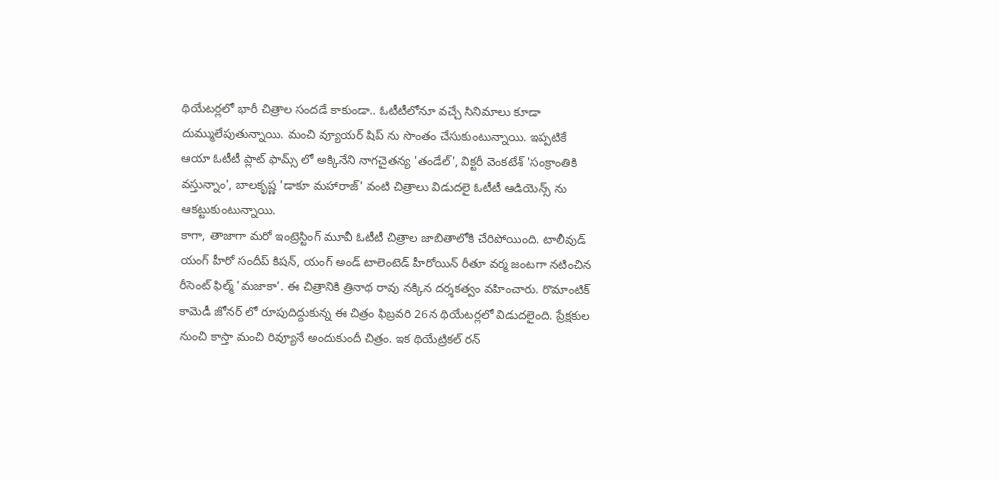థియేటర్లలో భారీ చిత్రాల సందడే కాకుండా.. ఓటీటీలోనూ వచ్చే సినిమాలు కూడా దుమ్ములేపుతున్నాయి. మంచి వ్యూయర్ షిప్ ను సొంతం చేసుకుంటున్నాయి. ఇప్పటికే ఆయా ఓటీటీ ప్లాట్ ఫామ్స్ లో అక్కినేని నాగచైతన్య 'తండేల్', విక్టరీ వెంకటేశ్ 'సంక్రాంతికి వస్తున్నాం', బాలకృష్ణ 'డాకూ మహారాజ్' వంటి చిత్రాలు విడుదలై ఓటీటీ ఆడియెన్స్ ను ఆకట్టుకుంటున్నాయి.
కాగా, తాజాగా మరో ఇంట్రెస్టింగ్ మూవీ ఓటీటీ చిత్రాల జాబితాలోకి చేరిపోయింది. టాలీవుడ్ యంగ్ హీరో సందీప్ కిషన్, యంగ్ అండ్ టాలెంటెడ్ హీరోయిన్ రీతూ వర్మ జంటగా నటించిన రీసెంట్ ఫిల్మ్ 'మజాకా'. ఈ చిత్రానికి త్రినాథ రావు నక్కిన దర్శకత్వం వహించారు. రొమాంటిక్ కామెడీ జోనర్ లో రూపుదిద్దుకున్న ఈ చిత్రం ఫిబ్రవరి 26న థియేటర్లలో విడుదలైంది. ప్రేక్షకుల నుంచి కాస్తా మంచి రివ్యూనే అందుకుందీ చిత్రం. ఇక థియేట్రికల్ రన్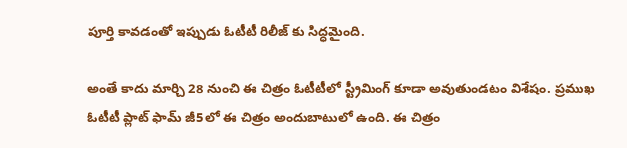పూర్తి కావడంతో ఇప్పుడు ఓటీటీ రిలీజ్ కు సిద్ధమైంది.

అంతే కాదు మార్చి 28 నుంచి ఈ చిత్రం ఓటీటీలో స్ట్రీమింగ్ కూడా అవుతుండటం విశేషం. ప్రముఖ ఓటీటీ ప్లాట్ ఫామ్ జీ5లో ఈ చిత్రం అందుబాటులో ఉంది. ఈ చిత్రం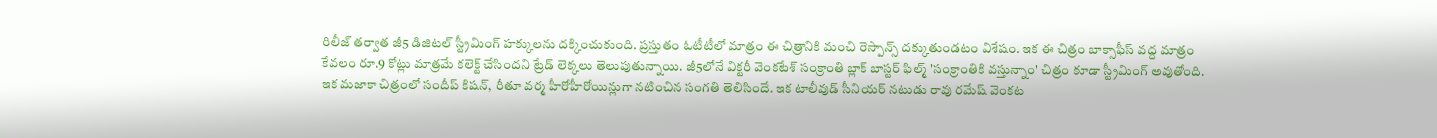రిలీజ్ తర్వాత జీ5 డిజిటల్ స్ట్రీమింగ్ హక్కులను దక్కించుకుంది. ప్రస్తుతం ఓటీటీలో మాత్రం ఈ చిత్రానికి మంచి రెస్పాన్స్ దక్కుతుండటం విశేషం. ఇక ఈ చిత్రం బాక్సాఫీస్ వద్ద మాత్రం కేవలం రూ.9 కోట్లు మాత్రమే కలెక్ట్ చేసిందని ట్రేడ్ లెక్కలు తెలుపుతున్నాయి. జీ5లోనే విక్టరీ వెంకటేశ్ సంక్రాంతి బ్లాక్ బాస్టర్ ఫిల్మ్ 'సంక్రాంతికి వస్తున్నాం' చిత్రం కూడా స్ట్రీమింగ్ అవుతోంది.
ఇక మజాకా చిత్రంలో సందీప్ కిషన్, రీతూ వర్మ హీరోహీరోయిన్లుగా నటించిన సంగతి తెలిసిందే. ఇక టాలీవుడ్ సీనియర్ నటుడు రావు రమేష్ వెంకట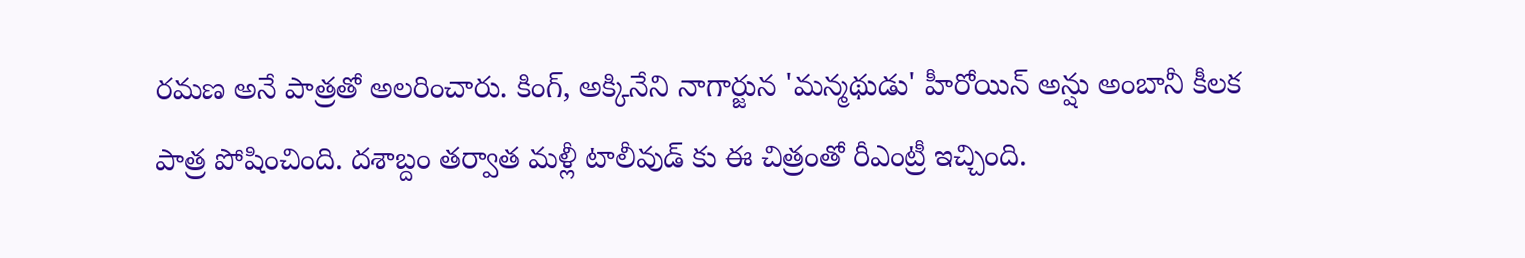రమణ అనే పాత్రతో అలరించారు. కింగ్, అక్కినేని నాగార్జున 'మన్మథుడు' హీరోయిన్ అన్షు అంబానీ కీలక పాత్ర పోషించింది. దశాబ్దం తర్వాత మళ్లీ టాలీవుడ్ కు ఈ చిత్రంతో రీఎంట్రీ ఇచ్చింది.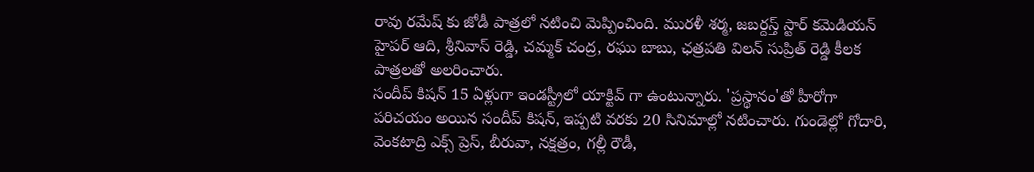రావు రమేష్ కు జోడీ పాత్రలో నటించి మెప్పించింది. మురళీ శర్మ, జబర్దస్త్ స్టార్ కమెడియన్ హైపర్ ఆది, శ్రీనివాస్ రెడ్డి, చమ్మక్ చంద్ర, రఘు బాబు, ఛత్రపతి విలన్ సుప్రిత్ రెడ్డి కీలక పాత్రలతో అలరించారు.
సందీప్ కిషన్ 15 ఏళ్లుగా ఇండస్ట్రీలో యాక్టివ్ గా ఉంటున్నారు. 'ప్రస్థానం'తో హీరోగా పరిచయం అయిన సందీప్ కిషన్, ఇప్పటి వరకు 20 సినిమాల్లో నటించారు. గుండెల్లో గోదారి, వెంకటాద్రి ఎక్స్ ప్రెస్, బీరువా, నక్షత్రం, గల్లీ రౌడీ,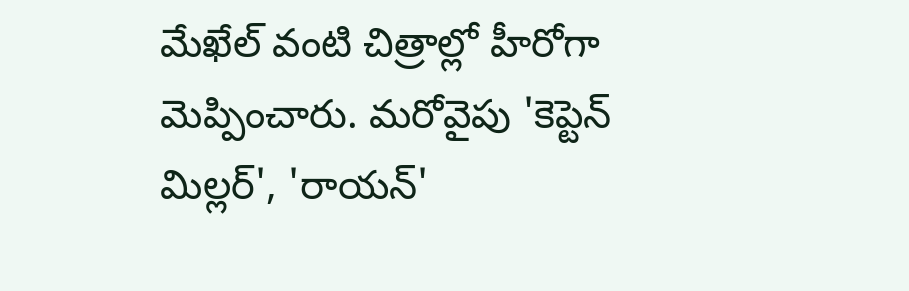మేఖేల్ వంటి చిత్రాల్లో హీరోగా మెప్పించారు. మరోవైపు 'కెప్టెన్ మిల్లర్', 'రాయన్'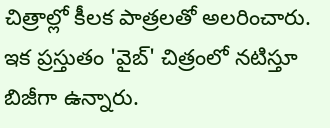చిత్రాల్లో కీలక పాత్రలతో అలరించారు. ఇక ప్రస్తుతం 'వైబ్' చిత్రంలో నటిస్తూ బిజీగా ఉన్నారు.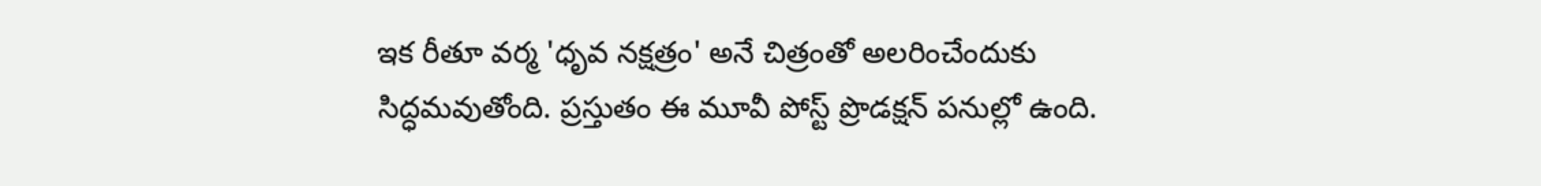ఇక రీతూ వర్మ 'ధృవ నక్షత్రం' అనే చిత్రంతో అలరించేందుకు సిద్ధమవుతోంది. ప్రస్తుతం ఈ మూవీ పోస్ట్ ప్రొడక్షన్ పనుల్లో ఉంది.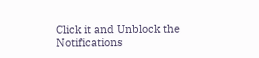Click it and Unblock the Notifications